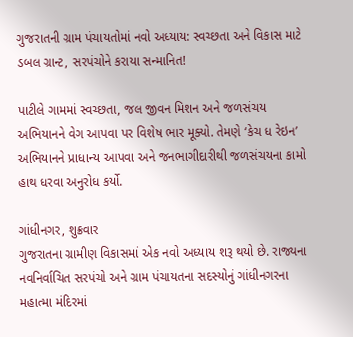ગુજરાતની ગ્રામ પંચાયતોમાં નવો અધ્યાય: સ્વચ્છતા અને વિકાસ માટે ડબલ ગ્રાન્ટ, સરપંચોને કરાયા સન્માનિત!

પાટીલે ગામમાં સ્વચ્છતા, જલ જીવન મિશન અને જળસંચય અભિયાનને વેગ આપવા પર વિશેષ ભાર મૂક્યો. તેમણે ‘કેચ ધ રેઇન’ અભિયાનને પ્રાધાન્ય આપવા અને જનભાગીદારીથી જળસંચયના કામો હાથ ધરવા અનુરોધ કર્યો.

ગાંધીનગર, શુક્રવાર
ગુજરાતના ગ્રામીણ વિકાસમાં એક નવો અધ્યાય શરૂ થયો છે. રાજ્યના નવનિર્વાચિત સરપંચો અને ગ્રામ પંચાયતના સદસ્યોનું ગાંધીનગરના મહાત્મા મંદિરમાં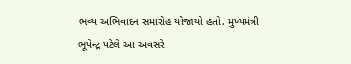ભવ્ય અભિવાદન સમારોહ યોજાયો હતો. મુખ્યમંત્રી ભૂપેન્દ્ર પટેલે આ અવસરે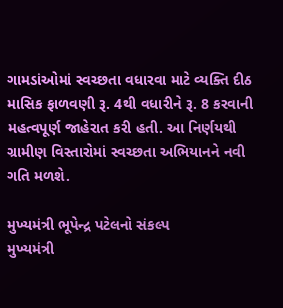ગામડાંઓમાં સ્વચ્છતા વધારવા માટે વ્યક્તિ દીઠ માસિક ફાળવણી રૂ. 4થી વધારીને રૂ. 8 કરવાની મહત્વપૂર્ણ જાહેરાત કરી હતી. આ નિર્ણયથી ગ્રામીણ વિસ્તારોમાં સ્વચ્છતા અભિયાનને નવી ગતિ મળશે.

મુખ્યમંત્રી ભૂપેન્દ્ર પટેલનો સંકલ્પ
મુખ્યમંત્રી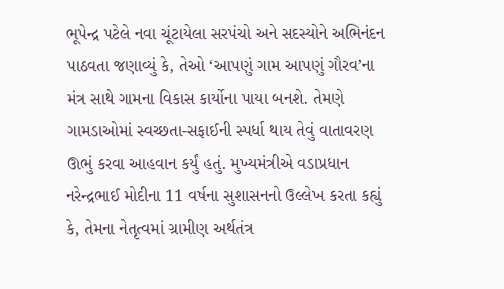ભૂપેન્દ્ર પટેલે નવા ચૂંટાયેલા સરપંચો અને સદસ્યોને અભિનંદન પાઠવતા જણાવ્યું કે, તેઓ ‘આપણું ગામ આપણું ગૌરવ’ના મંત્ર સાથે ગામના વિકાસ કાર્યોના પાયા બનશે. તેમણે ગામડાઓમાં સ્વચ્છતા-સફાઈની સ્પર્ધા થાય તેવું વાતાવરણ ઊભું કરવા આહવાન કર્યું હતું. મુખ્યમંત્રીએ વડાપ્રધાન નરેન્દ્રભાઈ મોદીના 11 વર્ષના સુશાસનનો ઉલ્લેખ કરતા કહ્યું કે, તેમના નેતૃત્વમાં ગ્રામીણ અર્થતંત્ર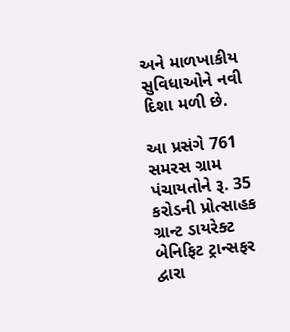અને માળખાકીય સુવિધાઓને નવી દિશા મળી છે.

આ પ્રસંગે 761 સમરસ ગ્રામ પંચાયતોને રૂ. 35 કરોડની પ્રોત્સાહક ગ્રાન્ટ ડાયરેક્ટ બેનિફિટ ટ્રાન્સફર દ્વારા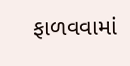ફાળવવામાં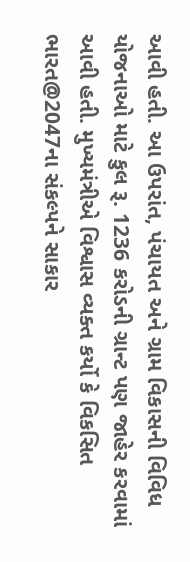આવી હતી. આ ઉપરાંત, પંચાયત અને ગ્રામ વિકાસની વિવિધ યોજનાઓ માટે કુલ રૂ. 1236 કરોડની ગ્રાન્ટ પણ જાહેર કરવામાં આવી હતી. મુખ્યમંત્રીએ વિશ્વાસ વ્યક્ત કર્યો કે વિકસિત ભારત@2047ના સંકલ્પને સાકાર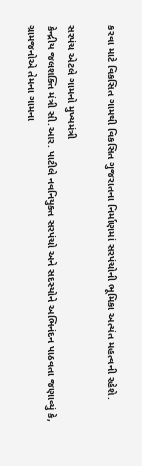કરવા માટે વિકસિત ગામથી વિકસિત ગુજરાતના નિર્માણમાં સરપંચોની ભૂમિકા અત્યંત મહત્વની રહેશે.

સરપંચ એટલે ગામનો મુખ્યમંત્રી
કેન્દ્રીય જલશક્તિ મંત્રી સી.આર. પાટીલે નવનિયુક્ત સરપંચો અને સદસ્યોને અભિનંદન પાઠવતા જણાવ્યું કે, ગ્રામજનોએ તેમના ગામના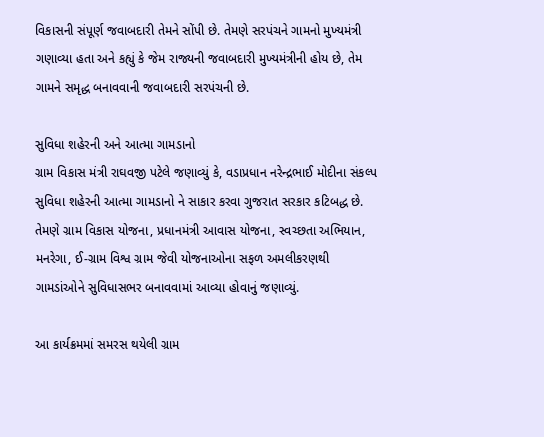વિકાસની સંપૂર્ણ જવાબદારી તેમને સોંપી છે. તેમણે સરપંચને ગામનો મુખ્યમંત્રી ગણાવ્યા હતા અને કહ્યું કે જેમ રાજ્યની જવાબદારી મુખ્યમંત્રીની હોય છે, તેમ ગામને સમૃદ્ધ બનાવવાની જવાબદારી સરપંચની છે.

સુવિધા શહેરની અને આત્મા ગામડાનો
ગ્રામ વિકાસ મંત્રી રાઘવજી પટેલે જણાવ્યું કે, વડાપ્રધાન નરેન્દ્રભાઈ મોદીના સંકલ્પ સુવિધા શહેરની આત્મા ગામડાનો ને સાકાર કરવા ગુજરાત સરકાર કટિબદ્ધ છે. તેમણે ગ્રામ વિકાસ યોજના, પ્રધાનમંત્રી આવાસ યોજના, સ્વચ્છતા અભિયાન, મનરેગા, ઈ-ગ્રામ વિશ્વ ગ્રામ જેવી યોજનાઓના સફળ અમલીકરણથી ગામડાંઓને સુવિધાસભર બનાવવામાં આવ્યા હોવાનું જણાવ્યું.

આ કાર્યક્રમમાં સમરસ થયેલી ગ્રામ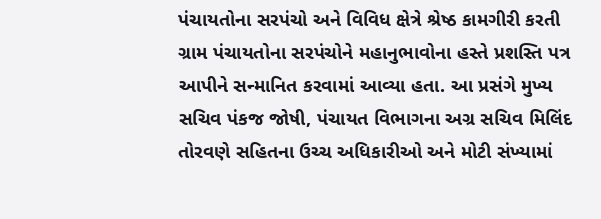પંચાયતોના સરપંચો અને વિવિધ ક્ષેત્રે શ્રેષ્ઠ કામગીરી કરતી ગ્રામ પંચાયતોના સરપંચોને મહાનુભાવોના હસ્તે પ્રશસ્તિ પત્ર આપીને સન્માનિત કરવામાં આવ્યા હતા. આ પ્રસંગે મુખ્ય સચિવ પંકજ જોષી, પંચાયત વિભાગના અગ્ર સચિવ મિલિંદ તોરવણે સહિતના ઉચ્ચ અધિકારીઓ અને મોટી સંખ્યામાં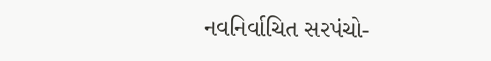નવનિર્વાચિત સરપંચો-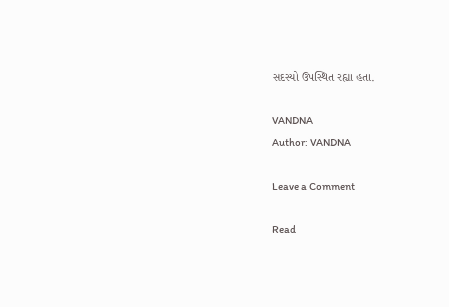સદસ્યો ઉપસ્થિત રહ્યા હતા.

VANDNA
Author: VANDNA

Leave a Comment

Read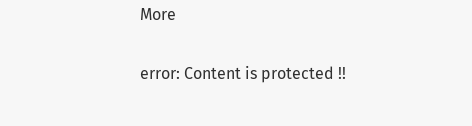More

error: Content is protected !!